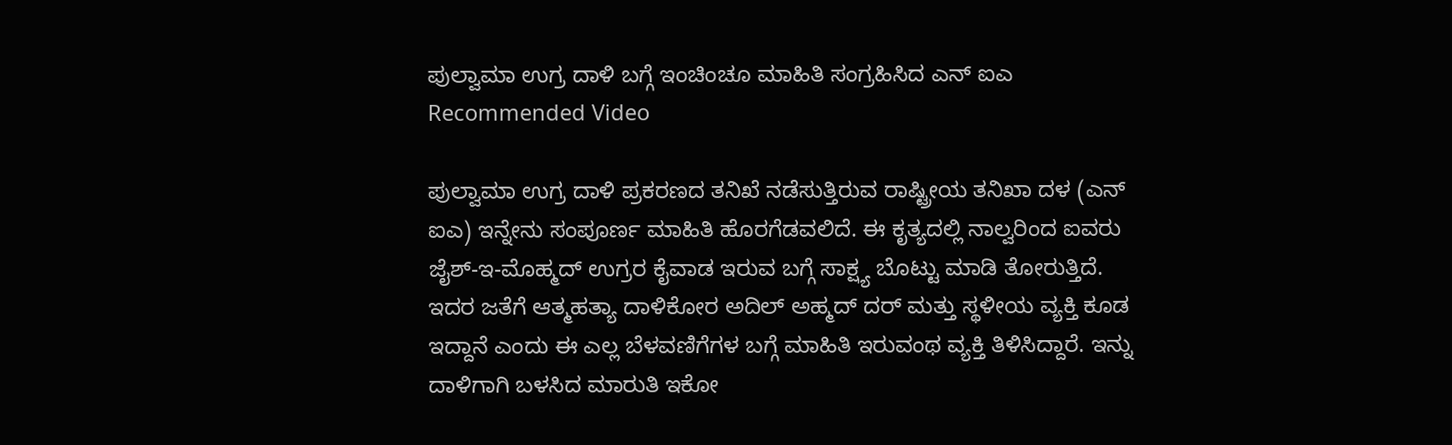ಪುಲ್ವಾಮಾ ಉಗ್ರ ದಾಳಿ ಬಗ್ಗೆ ಇಂಚಿಂಚೂ ಮಾಹಿತಿ ಸಂಗ್ರಹಿಸಿದ ಎನ್ ಐಎ
Recommended Video

ಪುಲ್ವಾಮಾ ಉಗ್ರ ದಾಳಿ ಪ್ರಕರಣದ ತನಿಖೆ ನಡೆಸುತ್ತಿರುವ ರಾಷ್ಟ್ರೀಯ ತನಿಖಾ ದಳ (ಎನ್ ಐಎ) ಇನ್ನೇನು ಸಂಪೂರ್ಣ ಮಾಹಿತಿ ಹೊರಗೆಡವಲಿದೆ. ಈ ಕೃತ್ಯದಲ್ಲಿ ನಾಲ್ವರಿಂದ ಐವರು ಜೈಶ್-ಇ-ಮೊಹ್ಮದ್ ಉಗ್ರರ ಕೈವಾಡ ಇರುವ ಬಗ್ಗೆ ಸಾಕ್ಷ್ಯ ಬೊಟ್ಟು ಮಾಡಿ ತೋರುತ್ತಿದೆ.
ಇದರ ಜತೆಗೆ ಆತ್ಮಹತ್ಯಾ ದಾಳಿಕೋರ ಅದಿಲ್ ಅಹ್ಮದ್ ದರ್ ಮತ್ತು ಸ್ಥಳೀಯ ವ್ಯಕ್ತಿ ಕೂಡ ಇದ್ದಾನೆ ಎಂದು ಈ ಎಲ್ಲ ಬೆಳವಣಿಗೆಗಳ ಬಗ್ಗೆ ಮಾಹಿತಿ ಇರುವಂಥ ವ್ಯಕ್ತಿ ತಿಳಿಸಿದ್ದಾರೆ. ಇನ್ನು ದಾಳಿಗಾಗಿ ಬಳಸಿದ ಮಾರುತಿ ಇಕೋ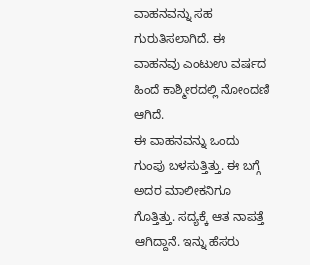ವಾಹನವನ್ನು ಸಹ ಗುರುತಿಸಲಾಗಿದೆ. ಈ ವಾಹನವು ಎಂಟುಉ ವರ್ಷದ ಹಿಂದೆ ಕಾಶ್ಮೀರದಲ್ಲಿ ನೋಂದಣಿ ಆಗಿದೆ.
ಈ ವಾಹನವನ್ನು ಒಂದು ಗುಂಪು ಬಳಸುತ್ತಿತ್ತು. ಈ ಬಗ್ಗೆ ಅದರ ಮಾಲೀಕನಿಗೂ ಗೊತ್ತಿತ್ತು. ಸದ್ಯಕ್ಕೆ ಆತ ನಾಪತ್ತೆ ಆಗಿದ್ದಾನೆ. ಇನ್ನು ಹೆಸರು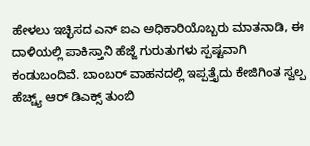ಹೇಳಲು ಇಚ್ಛಿಸದ ಎನ್ ಐಎ ಅಧಿಕಾರಿಯೊಬ್ಬರು ಮಾತನಾಡಿ, ಈ ದಾಳಿಯಲ್ಲಿ ಪಾಕಿಸ್ತಾನಿ ಹೆಜ್ಜೆ ಗುರುತುಗಳು ಸ್ಪಷ್ಟವಾಗಿ ಕಂಡುಬಂದಿವೆ. ಬಾಂಬರ್ ವಾಹನದಲ್ಲಿ ಇಪ್ಪತ್ತೈದು ಕೇಜಿಗಿಂತ ಸ್ವಲ್ಪ ಹೆಚ್ಚ್ಯ್ ಆರ್ ಡಿಎಕ್ಸ್ ತುಂಬಿ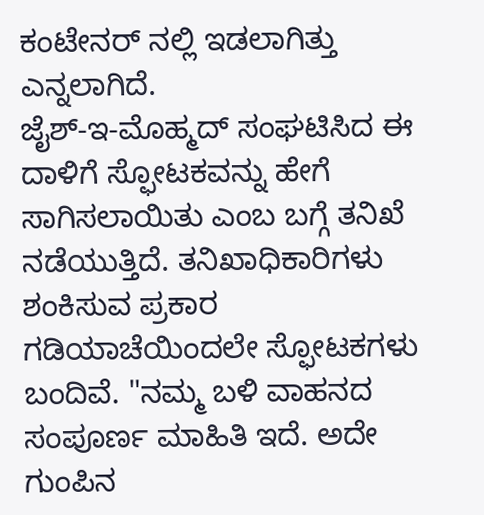ಕಂಟೇನರ್ ನಲ್ಲಿ ಇಡಲಾಗಿತ್ತು ಎನ್ನಲಾಗಿದೆ.
ಜೈಶ್-ಇ-ಮೊಹ್ಮದ್ ಸಂಘಟಿಸಿದ ಈ ದಾಳಿಗೆ ಸ್ಫೋಟಕವನ್ನು ಹೇಗೆ ಸಾಗಿಸಲಾಯಿತು ಎಂಬ ಬಗ್ಗೆ ತನಿಖೆ ನಡೆಯುತ್ತಿದೆ. ತನಿಖಾಧಿಕಾರಿಗಳು ಶಂಕಿಸುವ ಪ್ರಕಾರ ಗಡಿಯಾಚೆಯಿಂದಲೇ ಸ್ಫೋಟಕಗಳು ಬಂದಿವೆ. "ನಮ್ಮ ಬಳಿ ವಾಹನದ ಸಂಪೂರ್ಣ ಮಾಹಿತಿ ಇದೆ. ಅದೇ ಗುಂಪಿನ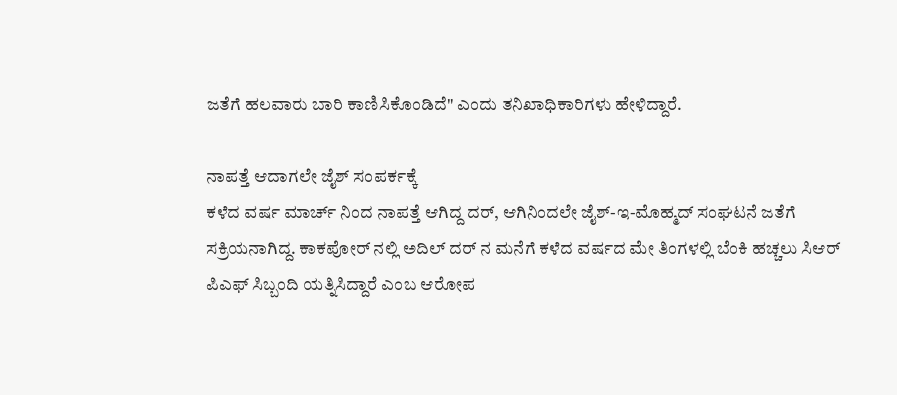ಜತೆಗೆ ಹಲವಾರು ಬಾರಿ ಕಾಣಿಸಿಕೊಂಡಿದೆ" ಎಂದು ತನಿಖಾಧಿಕಾರಿಗಳು ಹೇಳಿದ್ದಾರೆ.

ನಾಪತ್ತೆ ಆದಾಗಲೇ ಜೈಶ್ ಸಂಪರ್ಕಕ್ಕೆ
ಕಳೆದ ವರ್ಷ ಮಾರ್ಚ್ ನಿಂದ ನಾಪತ್ತೆ ಆಗಿದ್ದ ದರ್, ಆಗಿನಿಂದಲೇ ಜೈಶ್-ಇ-ಮೊಹ್ಮದ್ ಸಂಘಟನೆ ಜತೆಗೆ ಸಕ್ರಿಯನಾಗಿದ್ದ. ಕಾಕಪೋರ್ ನಲ್ಲಿ ಅದಿಲ್ ದರ್ ನ ಮನೆಗೆ ಕಳೆದ ವರ್ಷದ ಮೇ ತಿಂಗಳಲ್ಲಿ ಬೆಂಕಿ ಹಚ್ಚಲು ಸಿಆರ್ ಪಿಎಫ್ ಸಿಬ್ಬಂದಿ ಯತ್ನಿಸಿದ್ದಾರೆ ಎಂಬ ಆರೋಪ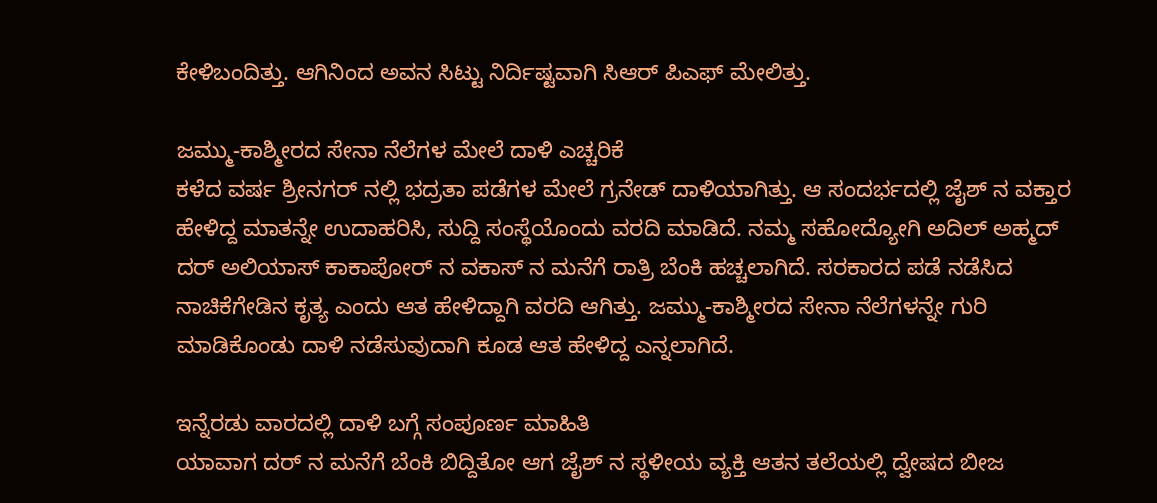ಕೇಳಿಬಂದಿತ್ತು. ಆಗಿನಿಂದ ಅವನ ಸಿಟ್ಟು ನಿರ್ದಿಷ್ಟವಾಗಿ ಸಿಆರ್ ಪಿಎಫ್ ಮೇಲಿತ್ತು.

ಜಮ್ಮು-ಕಾಶ್ಮೀರದ ಸೇನಾ ನೆಲೆಗಳ ಮೇಲೆ ದಾಳಿ ಎಚ್ಚರಿಕೆ
ಕಳೆದ ವರ್ಷ ಶ್ರೀನಗರ್ ನಲ್ಲಿ ಭದ್ರತಾ ಪಡೆಗಳ ಮೇಲೆ ಗ್ರನೇಡ್ ದಾಳಿಯಾಗಿತ್ತು. ಆ ಸಂದರ್ಭದಲ್ಲಿ ಜೈಶ್ ನ ವಕ್ತಾರ ಹೇಳಿದ್ದ ಮಾತನ್ನೇ ಉದಾಹರಿಸಿ, ಸುದ್ದಿ ಸಂಸ್ಥೆಯೊಂದು ವರದಿ ಮಾಡಿದೆ. ನಮ್ಮ ಸಹೋದ್ಯೋಗಿ ಅದಿಲ್ ಅಹ್ಮದ್ ದರ್ ಅಲಿಯಾಸ್ ಕಾಕಾಪೋರ್ ನ ವಕಾಸ್ ನ ಮನೆಗೆ ರಾತ್ರಿ ಬೆಂಕಿ ಹಚ್ಚಲಾಗಿದೆ. ಸರಕಾರದ ಪಡೆ ನಡೆಸಿದ ನಾಚಿಕೆಗೇಡಿನ ಕೃತ್ಯ ಎಂದು ಆತ ಹೇಳಿದ್ದಾಗಿ ವರದಿ ಆಗಿತ್ತು. ಜಮ್ಮು-ಕಾಶ್ಮೀರದ ಸೇನಾ ನೆಲೆಗಳನ್ನೇ ಗುರಿ ಮಾಡಿಕೊಂಡು ದಾಳಿ ನಡೆಸುವುದಾಗಿ ಕೂಡ ಆತ ಹೇಳಿದ್ದ ಎನ್ನಲಾಗಿದೆ.

ಇನ್ನೆರಡು ವಾರದಲ್ಲಿ ದಾಳಿ ಬಗ್ಗೆ ಸಂಪೂರ್ಣ ಮಾಹಿತಿ
ಯಾವಾಗ ದರ್ ನ ಮನೆಗೆ ಬೆಂಕಿ ಬಿದ್ದಿತೋ ಆಗ ಜೈಶ್ ನ ಸ್ಥಳೀಯ ವ್ಯಕ್ತಿ ಆತನ ತಲೆಯಲ್ಲಿ ದ್ವೇಷದ ಬೀಜ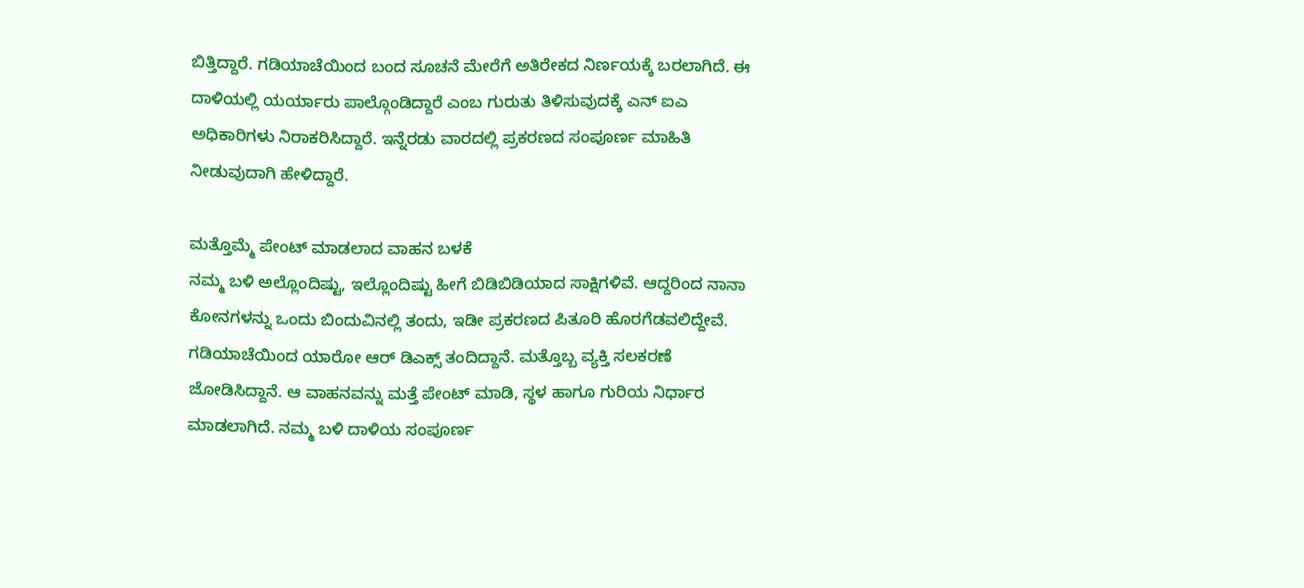ಬಿತ್ತಿದ್ದಾರೆ. ಗಡಿಯಾಚೆಯಿಂದ ಬಂದ ಸೂಚನೆ ಮೇರೆಗೆ ಅತಿರೇಕದ ನಿರ್ಣಯಕ್ಕೆ ಬರಲಾಗಿದೆ. ಈ ದಾಳಿಯಲ್ಲಿ ಯರ್ಯಾರು ಪಾಲ್ಗೊಂಡಿದ್ದಾರೆ ಎಂಬ ಗುರುತು ತಿಳಿಸುವುದಕ್ಕೆ ಎನ್ ಐಎ ಅಧಿಕಾರಿಗಳು ನಿರಾಕರಿಸಿದ್ದಾರೆ. ಇನ್ನೆರಡು ವಾರದಲ್ಲಿ ಪ್ರಕರಣದ ಸಂಪೂರ್ಣ ಮಾಹಿತಿ ನೀಡುವುದಾಗಿ ಹೇಳಿದ್ದಾರೆ.

ಮತ್ತೊಮ್ಮೆ ಪೇಂಟ್ ಮಾಡಲಾದ ವಾಹನ ಬಳಕೆ
ನಮ್ಮ ಬಳಿ ಅಲ್ಲೊಂದಿಷ್ಟು, ಇಲ್ಲೊಂದಿಷ್ಟು ಹೀಗೆ ಬಿಡಿಬಿಡಿಯಾದ ಸಾಕ್ಷಿಗಳಿವೆ. ಆದ್ದರಿಂದ ನಾನಾ ಕೋನಗಳನ್ನು ಒಂದು ಬಿಂದುವಿನಲ್ಲಿ ತಂದು, ಇಡೀ ಪ್ರಕರಣದ ಪಿತೂರಿ ಹೊರಗೆಡವಲಿದ್ದೇವೆ. ಗಡಿಯಾಚೆಯಿಂದ ಯಾರೋ ಆರ್ ಡಿಎಕ್ಸ್ ತಂದಿದ್ದಾನೆ. ಮತ್ತೊಬ್ಬ ವ್ಯಕ್ತಿ ಸಲಕರಣೆ ಜೋಡಿಸಿದ್ದಾನೆ. ಆ ವಾಹನವನ್ನು ಮತ್ತೆ ಪೇಂಟ್ ಮಾಡಿ, ಸ್ಥಳ ಹಾಗೂ ಗುರಿಯ ನಿರ್ಧಾರ ಮಾಡಲಾಗಿದೆ. ನಮ್ಮ ಬಳಿ ದಾಳಿಯ ಸಂಪೂರ್ಣ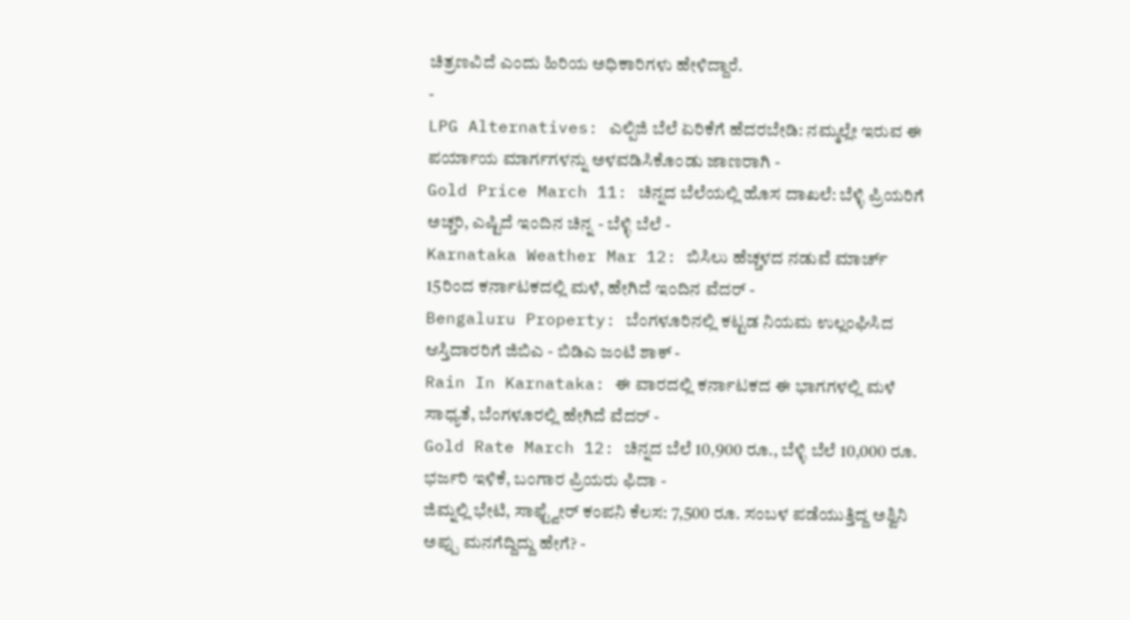ಚಿತ್ರಣವಿದೆ ಎಂದು ಹಿರಿಯ ಅಧಿಕಾರಿಗಳು ಹೇಳಿದ್ದಾರೆ.
-
LPG Alternatives: ಎಲ್ಪಿಜಿ ಬೆಲೆ ಏರಿಕೆಗೆ ಹೆದರಬೇಡಿ: ನಮ್ಮಲ್ಲೇ ಇರುವ ಈ ಪರ್ಯಾಯ ಮಾರ್ಗಗಳನ್ನು ಅಳವಡಿಸಿಕೊಂಡು ಜಾಣರಾಗಿ -
Gold Price March 11: ಚಿನ್ನದ ಬೆಲೆಯಲ್ಲಿ ಹೊಸ ದಾಖಲೆ: ಬೆಳ್ಳಿ ಪ್ರಿಯರಿಗೆ ಅಚ್ಚರಿ, ಎಷ್ಟಿದೆ ಇಂದಿನ ಚಿನ್ನ - ಬೆಳ್ಳಿ ಬೆಲೆ -
Karnataka Weather Mar 12: ಬಿಸಿಲು ಹೆಚ್ಚಳದ ನಡುವೆ ಮಾರ್ಚ್ 15ರಿಂದ ಕರ್ನಾಟಕದಲ್ಲಿ ಮಳೆ, ಹೇಗಿದೆ ಇಂದಿನ ವೆದರ್ -
Bengaluru Property: ಬೆಂಗಳೂರಿನಲ್ಲಿ ಕಟ್ಟಡ ನಿಯಮ ಉಲ್ಲಂಘಿಸಿದ ಆಸ್ತಿದಾರರಿಗೆ ಜಿಬಿಎ - ಬಿಡಿಎ ಜಂಟಿ ಶಾಕ್ -
Rain In Karnataka: ಈ ವಾರದಲ್ಲಿ ಕರ್ನಾಟಕದ ಈ ಭಾಗಗಳಲ್ಲಿ ಮಳೆ ಸಾಧ್ಯತೆ, ಬೆಂಗಳೂರಲ್ಲಿ ಹೇಗಿದೆ ವೆದರ್ -
Gold Rate March 12: ಚಿನ್ನದ ಬೆಲೆ 10,900 ರೂ., ಬೆಳ್ಳಿ ಬೆಲೆ 10,000 ರೂ. ಭರ್ಜರಿ ಇಳಿಕೆ, ಬಂಗಾರ ಪ್ರಿಯರು ಫಿದಾ -
ಜಿಮ್ನಲ್ಲಿ ಭೇಟಿ, ಸಾಫ್ಟ್ವೇರ್ ಕಂಪನಿ ಕೆಲಸ: 7,500 ರೂ. ಸಂಬಳ ಪಡೆಯುತ್ತಿದ್ದ ಅಶ್ವಿನಿ ಅಪ್ಪು ಮನಗೆದ್ದಿದ್ದು ಹೇಗೆ? -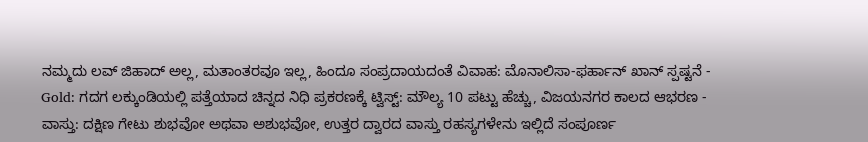ನಮ್ಮದು ಲವ್ ಜಿಹಾದ್ ಅಲ್ಲ, ಮತಾಂತರವೂ ಇಲ್ಲ, ಹಿಂದೂ ಸಂಪ್ರದಾಯದಂತೆ ವಿವಾಹ: ಮೊನಾಲಿಸಾ-ಫರ್ಹಾನ್ ಖಾನ್ ಸ್ಪಷ್ಟನೆ -
Gold: ಗದಗ ಲಕ್ಕುಂಡಿಯಲ್ಲಿ ಪತ್ತೆಯಾದ ಚಿನ್ನದ ನಿಧಿ ಪ್ರಕರಣಕ್ಕೆ ಟ್ವಿಸ್ಟ್: ಮೌಲ್ಯ 10 ಪಟ್ಟು ಹೆಚ್ಚು, ವಿಜಯನಗರ ಕಾಲದ ಆಭರಣ -
ವಾಸ್ತು: ದಕ್ಷಿಣ ಗೇಟು ಶುಭವೋ ಅಥವಾ ಅಶುಭವೋ, ಉತ್ತರ ದ್ವಾರದ ವಾಸ್ತು ರಹಸ್ಯಗಳೇನು ಇಲ್ಲಿದೆ ಸಂಪೂರ್ಣ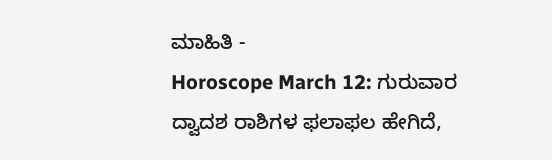ಮಾಹಿತಿ -
Horoscope March 12: ಗುರುವಾರ ದ್ವಾದಶ ರಾಶಿಗಳ ಫಲಾಫಲ ಹೇಗಿದೆ,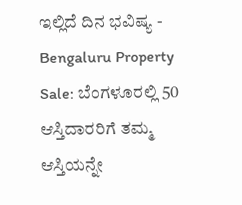ಇಲ್ಲಿದೆ ದಿನ ಭವಿಷ್ಯ -
Bengaluru Property Sale: ಬೆಂಗಳೂರಲ್ಲಿ 50 ಆಸ್ತಿದಾರರಿಗೆ ತಮ್ಮ ಆಸ್ತಿಯನ್ನೇ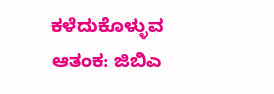ಕಳೆದುಕೊಳ್ಳುವ ಆತಂಕ: ಜಿಬಿಎ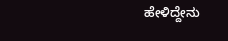ಹೇಳಿದ್ದೇನು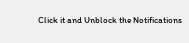Click it and Unblock the Notifications